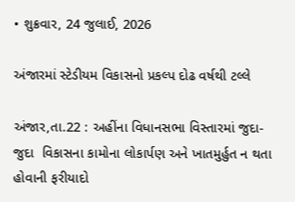• શુક્રવાર, 24 જુલાઈ, 2026

અંજારમાં સ્ટેડીયમ વિકાસનો પ્રકલ્પ દોઢ વર્ષથી ટલ્લે

અંજાર,તા.22 : અહીંના વિધાનસભા વિસ્તારમાં જુદા-જુદા  વિકાસના કામોના લોકાર્પણ અને ખાતમુર્હુત ન થતા હોવાની ફરીયાદો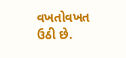વખતોવખત ઉઠી છે.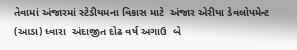તેવામાં અંજારમાં સ્ટેડીયમના વિકાસ માટે  અંજાર એરીયા ડેવલોપમેન્ટ (આડા) ધ્વારા  અંદાજીત દોઢ વર્ષ અગાઉ  બે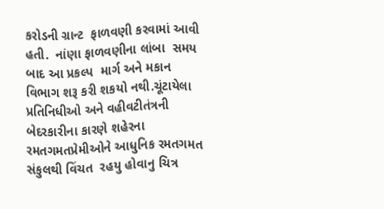કરોડની ગ્રાન્ટ  ફાળવણી કરવામાં આવી હતી.  નાંણા ફાળવણીના લાંબા  સમય બાદ આ પ્રકલ્પ  માર્ગ અને મકાન વિભાગ શરૂ કરી શકયો નથી.ચૂંટાયેલા પ્રતિનિધીઓ અને વહીવટીતંત્રની બેદરકારીના કારણે શહેરના રમતગમતપ્રેમીઓને આધુનિક રમતગમત સંકુલથી વિંચત  રહયુ હોવાનુ ચિત્ર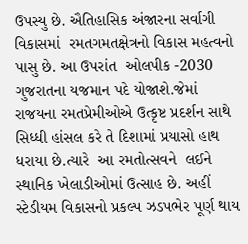ઉપસ્યુ છે. ઐતિહાસિક અંજારના સર્વાગી  વિકાસમાં  રમતગમતક્ષેત્રનો વિકાસ મહત્વનો પાસુ છે. આ ઉપરાંત  ઓલપીક -2030 ગુજરાતના યજમાન પદે યોજાશે.જેમાં રાજયના રમતપ્રેમીઓએ ઉત્કૃષ્ટ પ્રદર્શન સાથે સિધ્ધી હાંસલ કરે તે દિશામાં પ્રયાસો હાથ ધરાયા છે.ત્યારે  આ રમતોત્સવને  લઈને સ્થાનિક ખેલાડીઓમાં ઉત્સાહ છે. અહીં સ્ટેડીયમ વિકાસનો પ્રકલ્પ ઝડપભેર પૂર્ણ થાય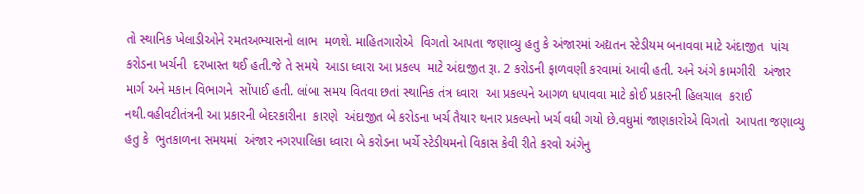તો સ્થાનિક ખેલાડીઓને રમતઅભ્યાસનો લાભ  મળશે. માહિતગારોએ  વિગતો આપતા જણાવ્યુ હતુ કે અંજારમાં અદ્યતન સ્ટેડીયમ બનાવવા માટે અંદાજીત  પાંચ કરોડના ખર્ચની  દરખાસ્ત થઈ હતી.જે તે સમયે  આડા ધ્વારા આ પ્રકલ્પ  માટે અંદાજીત રૂા. 2 કરોડની ફાળવણી કરવામાં આવી હતી. અને અંગે કામગીરી  અંજાર માર્ગ અને મકાન વિભાગને  સોંપાઈ હતી. લાંબા સમય વિતવા છતાં સ્થાનિક તંત્ર ધ્વારા  આ પ્રકલ્પને આગળ ધપાવવા માટે કોઈ પ્રકારની હિલચાલ  કરાઈ નથી.વહીવટીતંત્રની આ પ્રકારની બેદરકારીના  કારણે  અંદાજીત બે કરોડના ખર્ચ તૈયાર થનાર પ્રકલ્પનો ખર્ચ વધી ગયો છે.વધુમાં જાણકારોએ વિગતો  આપતા જણાવ્યુ હતુ કે  ભુતકાળના સમયમાં  અંજાર નગરપાલિકા ધ્વારા બે કરોડના ખર્ચે સ્ટેડીયમનો વિકાસ કેવી રીતે કરવો અંગેનુ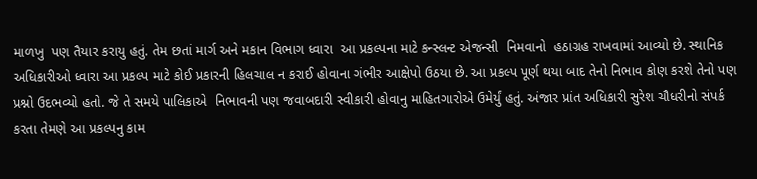માળખુ  પણ તૈયાર કરાયુ હતું. તેમ છતાં માર્ગ અને મકાન વિભાગ ધ્વારા  આ પ્રકલ્પના માટે કન્સ્લન્ટ એજન્સી  નિમવાનો  હઠાગ્રહ રાખવામાં આવ્યો છે. સ્થાનિક અધિકારીઓ ધ્વારા આ પ્રકલ્પ માટે કોઈ પ્રકારની હિલચાલ ન કરાઈ હોવાના ગંભીર આક્ષેપો ઉઠયા છે. આ પ્રકલ્પ પૂર્ણ થયા બાદ તેનો નિભાવ કોણ કરશે તેનો પણ પ્રશ્નો ઉદભવ્યો હતો. જે તે સમયે પાલિકાએ  નિભાવની પણ જવાબદારી સ્વીકારી હોવાનુ માહિતગારોએ ઉમેર્યું હતું. અંજાર પ્રાંત અધિકારી સુરેશ ચૌધરીનો સંપર્ક કરતા તેમણે આ પ્રકલ્પનુ કામ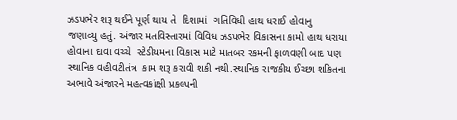ઝડપભેર શરૂ થઈને પૂર્ણ થાય તે  દિશામાં  ગતિવિધી હાથ ધરાઈ હોવાનુ   જણાવ્યુ હતું. અંજાર મતવિસ્તારમાં વિવિધ ઝડપભેર વિકાસના કામો હાથ ધરાયા હોવાના દાવા વચ્ચે  સ્ટેડીયમના વિકાસ માટે માતબર રકમની ફાળવણી બાદ પણ સ્થાનિક વહીવટીતંત્ર  કામ શરૂ કરાવી શકી નથી.સ્થાનિક રાજકીય ઈચ્છા શકિતના અભાવે અંજારને મહત્વકાંક્ષી પ્રકલ્પની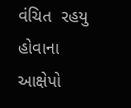વંચિત  રહયુ હોવાના આક્ષેપો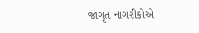જાગૃત નાગરીકોએ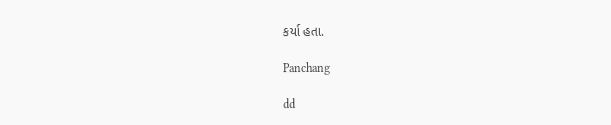કર્યા હતા.

Panchang

dd